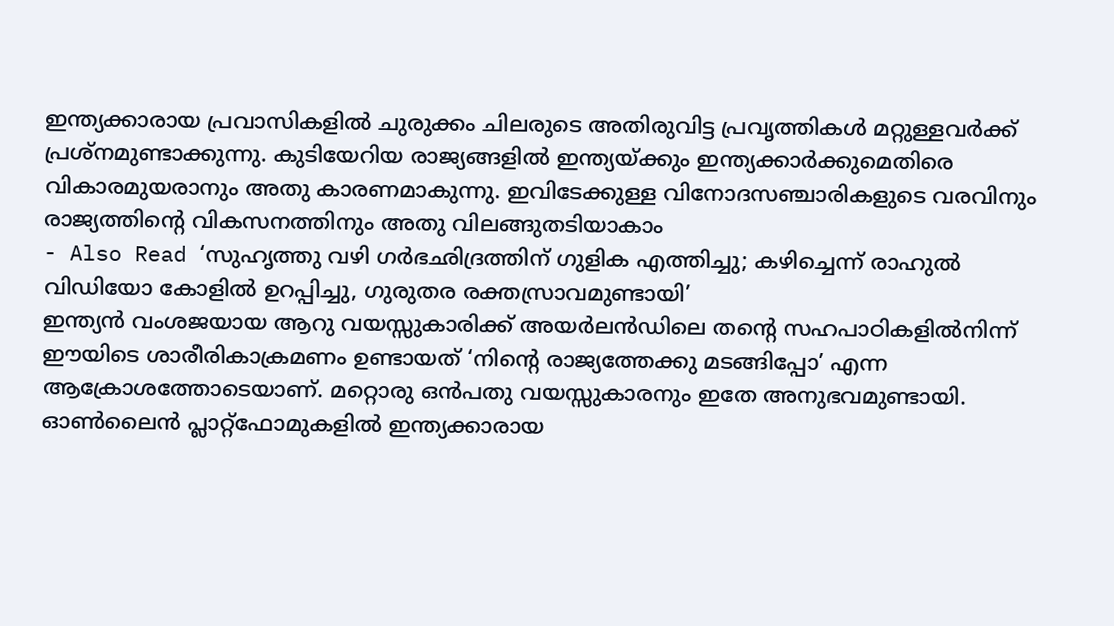ഇന്ത്യക്കാരായ പ്രവാസികളിൽ ചുരുക്കം ചിലരുടെ അതിരുവിട്ട പ്രവൃത്തികൾ മറ്റുള്ളവർക്ക് പ്രശ്നമുണ്ടാക്കുന്നു. കുടിയേറിയ രാജ്യങ്ങളിൽ ഇന്ത്യയ്ക്കും ഇന്ത്യക്കാർക്കുമെതിരെ വികാരമുയരാനും അതു കാരണമാകുന്നു. ഇവിടേക്കുള്ള വിനോദസഞ്ചാരികളുടെ വരവിനും രാജ്യത്തിന്റെ വികസനത്തിനും അതു വിലങ്ങുതടിയാകാം
- Also Read ‘സുഹൃത്തു വഴി ഗർഭഛിദ്രത്തിന് ഗുളിക എത്തിച്ചു; കഴിച്ചെന്ന് രാഹുൽ വിഡിയോ കോളിൽ ഉറപ്പിച്ചു, ഗുരുതര രക്തസ്രാവമുണ്ടായി’
ഇന്ത്യൻ വംശജയായ ആറു വയസ്സുകാരിക്ക് അയർലൻഡിലെ തന്റെ സഹപാഠികളിൽനിന്ന് ഈയിടെ ശാരീരികാക്രമണം ഉണ്ടായത് ‘നിന്റെ രാജ്യത്തേക്കു മടങ്ങിപ്പോ’ എന്ന ആക്രോശത്തോടെയാണ്. മറ്റൊരു ഒൻപതു വയസ്സുകാരനും ഇതേ അനുഭവമുണ്ടായി. ഓൺലൈൻ പ്ലാറ്റ്ഫോമുകളിൽ ഇന്ത്യക്കാരായ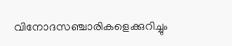വിനോദസഞ്ചാരികളെക്കുറിച്ചും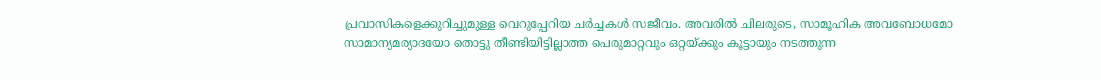പ്രവാസികളെക്കുറിച്ചുമുള്ള വെറുപ്പേറിയ ചർച്ചകൾ സജീവം. അവരിൽ ചിലരുടെ, സാമൂഹിക അവബോധമോ സാമാന്യമര്യാദയോ തൊട്ടു തീണ്ടിയിട്ടില്ലാത്ത പെരുമാറ്റവും ഒറ്റയ്ക്കും കൂട്ടായും നടത്തുന്ന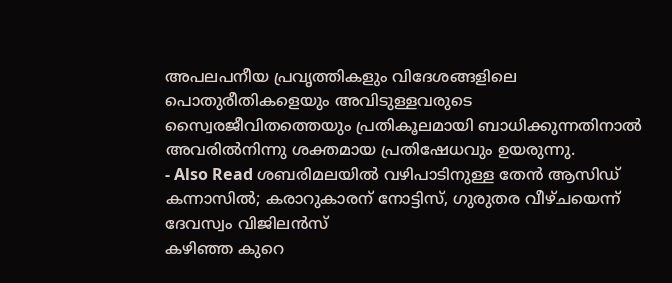അപലപനീയ പ്രവൃത്തികളും വിദേശങ്ങളിലെ പൊതുരീതികളെയും അവിടുള്ളവരുടെ സ്വൈരജീവിതത്തെയും പ്രതികൂലമായി ബാധിക്കുന്നതിനാൽ അവരിൽനിന്നു ശക്തമായ പ്രതിഷേധവും ഉയരുന്നു.
- Also Read ശബരിമലയിൽ വഴിപാടിനുള്ള തേൻ ആസിഡ് കന്നാസിൽ; കരാറുകാരന് നോട്ടിസ്, ഗുരുതര വീഴ്ചയെന്ന് ദേവസ്വം വിജിലൻസ്
കഴിഞ്ഞ കുറെ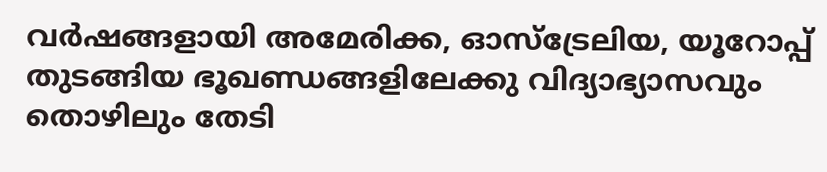വർഷങ്ങളായി അമേരിക്ക, ഓസ്ട്രേലിയ, യൂറോപ്പ് തുടങ്ങിയ ഭൂഖണ്ഡങ്ങളിലേക്കു വിദ്യാഭ്യാസവും തൊഴിലും തേടി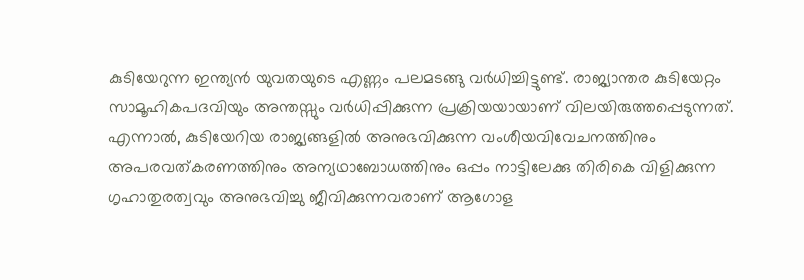കുടിയേറുന്ന ഇന്ത്യൻ യുവതയുടെ എണ്ണം പലമടങ്ങു വർധിച്ചിട്ടുണ്ട്. രാജ്യാന്തര കുടിയേറ്റം സാമൂഹികപദവിയും അന്തസ്സും വർധിപ്പിക്കുന്ന പ്രക്രിയയായാണ് വിലയിരുത്തപ്പെടുന്നത്. എന്നാൽ, കുടിയേറിയ രാജ്യങ്ങളിൽ അനുഭവിക്കുന്ന വംശീയവിവേചനത്തിനും അപരവത്കരണത്തിനും അന്യഥാബോധത്തിനും ഒപ്പം നാട്ടിലേക്കു തിരികെ വിളിക്കുന്ന ഗൃഹാതുരത്വവും അനുഭവിച്ചു ജീവിക്കുന്നവരാണ് ആഗോള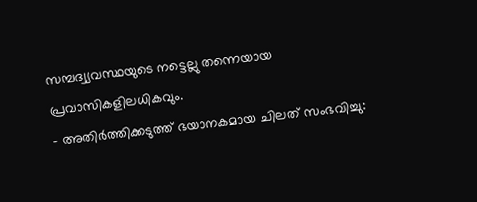സമ്പദ്വ്യവസ്ഥയുടെ നട്ടെല്ലു തന്നെയായ പ്രവാസികളിലധികവും.
- അതിർത്തിക്കടുത്ത് ഭയാനകമായ ചിലത് സംഭവിച്ചു: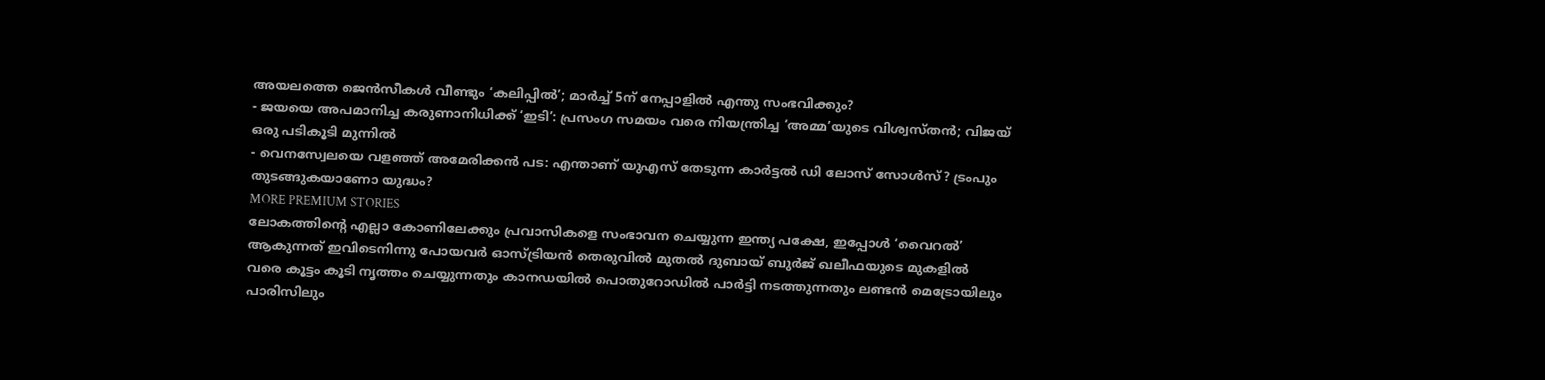അയലത്തെ ജെൻസീകൾ വീണ്ടും ‘കലിപ്പിൽ’; മാർച്ച് 5ന് നേപ്പാളിൽ എന്തു സംഭവിക്കും?
- ജയയെ അപമാനിച്ച കരുണാനിധിക്ക് ‘ഇടി’: പ്രസംഗ സമയം വരെ നിയന്ത്രിച്ച ‘അമ്മ’യുടെ വിശ്വസ്തൻ; വിജയ് ഒരു പടികൂടി മുന്നിൽ
- വെനസ്വേലയെ വളഞ്ഞ് അമേരിക്കൻ പട: എന്താണ് യുഎസ് തേടുന്ന കാർട്ടൽ ഡി ലോസ് സോൾസ്? ട്രംപും തുടങ്ങുകയാണോ യുദ്ധം?
MORE PREMIUM STORIES
ലോകത്തിന്റെ എല്ലാ കോണിലേക്കും പ്രവാസികളെ സംഭാവന ചെയ്യുന്ന ഇന്ത്യ പക്ഷേ, ഇപ്പോൾ ‘വൈറൽ’ ആകുന്നത് ഇവിടെനിന്നു പോയവർ ഓസ്ട്രിയൻ തെരുവിൽ മുതൽ ദുബായ് ബുർജ് ഖലീഫയുടെ മുകളിൽ വരെ കൂട്ടം കൂടി നൃത്തം ചെയ്യുന്നതും കാനഡയിൽ പൊതുറോഡിൽ പാർട്ടി നടത്തുന്നതും ലണ്ടൻ മെട്രോയിലും പാരിസിലും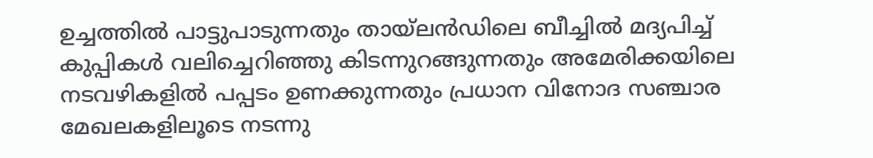ഉച്ചത്തിൽ പാട്ടുപാടുന്നതും തായ്ലൻഡിലെ ബീച്ചിൽ മദ്യപിച്ച് കുപ്പികൾ വലിച്ചെറിഞ്ഞു കിടന്നുറങ്ങുന്നതും അമേരിക്കയിലെ നടവഴികളിൽ പപ്പടം ഉണക്കുന്നതും പ്രധാന വിനോദ സഞ്ചാര മേഖലകളിലൂടെ നടന്നു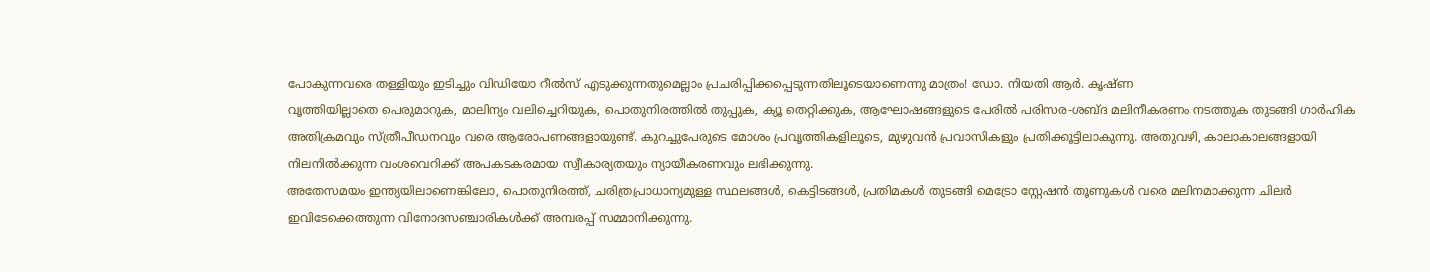പോകുന്നവരെ തള്ളിയും ഇടിച്ചും വിഡിയോ റീൽസ് എടുക്കുന്നതുമെല്ലാം പ്രചരിപ്പിക്കപ്പെടുന്നതിലൂടെയാണെന്നു മാത്രം! ഡോ. നിയതി ആർ. കൃഷ്ണ
വൃത്തിയില്ലാതെ പെരുമാറുക, മാലിന്യം വലിച്ചെറിയുക, പൊതുനിരത്തിൽ തുപ്പുക, ക്യൂ തെറ്റിക്കുക, ആഘോഷങ്ങളുടെ പേരിൽ പരിസര-ശബ്ദ മലിനീകരണം നടത്തുക തുടങ്ങി ഗാർഹിക അതിക്രമവും സ്ത്രീപീഡനവും വരെ ആരോപണങ്ങളായുണ്ട്. കുറച്ചുപേരുടെ മോശം പ്രവൃത്തികളിലൂടെ, മുഴുവൻ പ്രവാസികളും പ്രതിക്കൂട്ടിലാകുന്നു. അതുവഴി, കാലാകാലങ്ങളായി നിലനിൽക്കുന്ന വംശവെറിക്ക് അപകടകരമായ സ്വീകാര്യതയും ന്യായീകരണവും ലഭിക്കുന്നു.
അതേസമയം ഇന്ത്യയിലാണെങ്കിലോ, പൊതുനിരത്ത്, ചരിത്രപ്രാധാന്യമുള്ള സ്ഥലങ്ങൾ, കെട്ടിടങ്ങൾ, പ്രതിമകൾ തുടങ്ങി മെട്രോ സ്റ്റേഷൻ തൂണുകൾ വരെ മലിനമാക്കുന്ന ചിലർ ഇവിടേക്കെത്തുന്ന വിനോദസഞ്ചാരികൾക്ക് അമ്പരപ്പ് സമ്മാനിക്കുന്നു.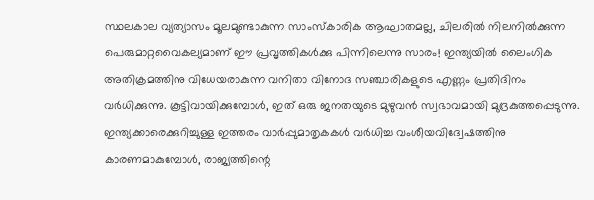സ്ഥലകാല വ്യത്യാസം മൂലമുണ്ടാകുന്ന സാംസ്കാരിക ആഘാതമല്ല, ചിലരിൽ നിലനിൽക്കുന്ന പെരുമാറ്റവൈകല്യമാണ് ഈ പ്രവൃത്തികൾക്കു പിന്നിലെന്നു സാരം! ഇന്ത്യയിൽ ലൈംഗിക അതിക്രമത്തിനു വിധേയരാകുന്ന വനിതാ വിനോദ സഞ്ചാരികളുടെ എണ്ണം പ്രതിദിനം വർധിക്കുന്നു. കൂട്ടിവായിക്കുമ്പോൾ, ഇത് ഒരു ജനതയുടെ മുഴുവൻ സ്വഭാവമായി മുദ്രകുത്തപ്പെടുന്നു.
ഇന്ത്യക്കാരെക്കുറിച്ചുള്ള ഇത്തരം വാർപ്പുമാതൃകകൾ വർധിച്ച വംശീയവിദ്വേഷത്തിനു കാരണമാകുമ്പോൾ, രാജ്യത്തിന്റെ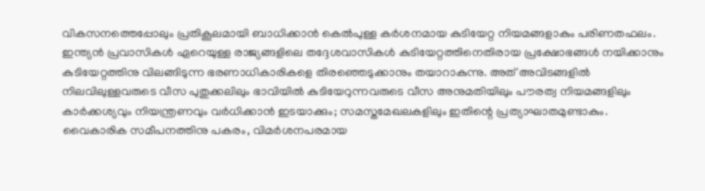വികസനത്തെപ്പോലും പ്രതികൂലമായി ബാധിക്കാൻ കെൽപുള്ള കർശനമായ കുടിയേറ്റ നിയമങ്ങളാകും പരിണതഫലം. ഇന്ത്യൻ പ്രവാസികൾ ഏറെയുള്ള രാജ്യങ്ങളിലെ തദ്ദേശവാസികൾ കുടിയേറ്റത്തിനെതിരായ പ്രക്ഷോഭങ്ങൾ നയിക്കാനും കുടിയേറ്റത്തിനു വിലങ്ങിടുന്ന ഭരണാധികാരികളെ തിരഞ്ഞെടുക്കാനും തയാറാകുന്നു. അത് അവിടങ്ങളിൽ നിലവിലുള്ളവരുടെ വീസ പുതുക്കലിലും ഭാവിയിൽ കുടിയേറുന്നവരുടെ വീസ അനുമതിയിലും പൗരത്വ നിയമങ്ങളിലും കാർക്കശ്യവും നിയന്ത്രണവും വർധിക്കാൻ ഇടയാക്കും; സമസ്തമേഖലകളിലും ഇതിന്റെ പ്രത്യാഘാതമുണ്ടാകും.
വൈകാരിക സമീപനത്തിനു പകരം, വിമർശനപരമായ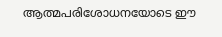ആത്മപരിശോധനയോടെ ഈ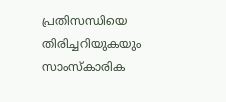പ്രതിസന്ധിയെ തിരിച്ചറിയുകയും സാംസ്കാരിക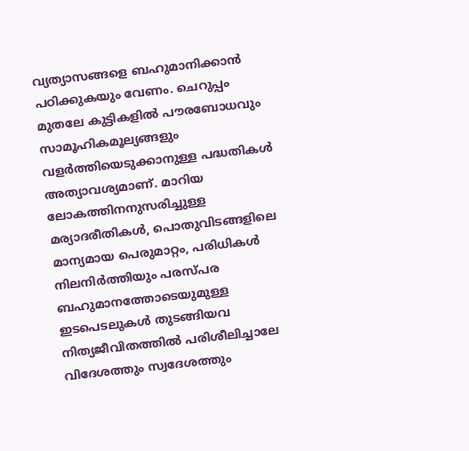വ്യത്യാസങ്ങളെ ബഹുമാനിക്കാൻ പഠിക്കുകയും വേണം. ചെറുപ്പം മുതലേ കുട്ടികളിൽ പൗരബോധവും സാമൂഹികമൂല്യങ്ങളും വളർത്തിയെടുക്കാനുള്ള പദ്ധതികൾ അത്യാവശ്യമാണ്. മാറിയ ലോകത്തിനനുസരിച്ചുള്ള മര്യാദരീതികൾ, പൊതുവിടങ്ങളിലെ മാന്യമായ പെരുമാറ്റം, പരിധികൾ നിലനിർത്തിയും പരസ്പര ബഹുമാനത്തോടെയുമുള്ള ഇടപെടലുകൾ തുടങ്ങിയവ നിത്യജീവിതത്തിൽ പരിശീലിച്ചാലേ വിദേശത്തും സ്വദേശത്തും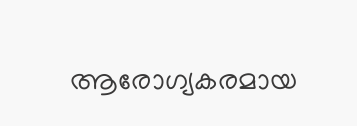ആരോഗ്യകരമായ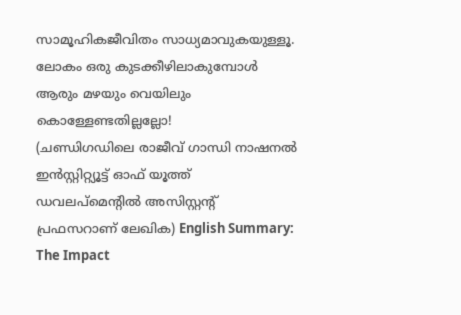സാമൂഹികജീവിതം സാധ്യമാവുകയുള്ളൂ. ലോകം ഒരു കുടക്കീഴിലാകുമ്പോൾ ആരും മഴയും വെയിലും കൊള്ളേണ്ടതില്ലല്ലോ!
(ചണ്ഡിഗഡിലെ രാജീവ് ഗാന്ധി നാഷനൽ ഇൻസ്റ്റിറ്റ്യൂട്ട് ഓഫ് യൂത്ത് ഡവലപ്മെന്റിൽ അസിസ്റ്റന്റ് പ്രഫസറാണ് ലേഖിക) English Summary:
The Impact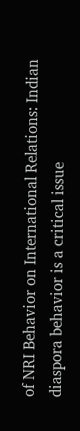of NRI Behavior on International Relations: Indian diaspora behavior is a critical issue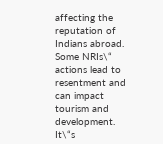affecting the reputation of Indians abroad. Some NRIs\“ actions lead to resentment and can impact tourism and development. It\“s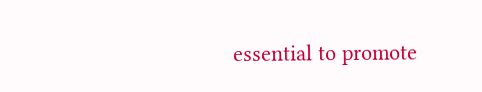essential to promote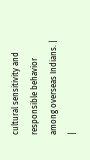cultural sensitivity and responsible behavior among overseas Indians. |
|